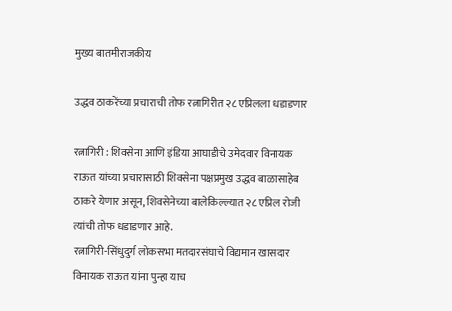मुख्य बातमीराजकीय

उद्धव ठाकरेंच्या प्रचाराची तोफ रत्नागिरीत २८ एप्रिलला धडाडणार

रत्नागिरी : शिवसेना आणि इंडिया आघाडीचे उमेदवार विनायक राऊत यांच्या प्रचारासाठी शिवसेना पक्षप्रमुख उद्धव बाळासाहेब ठाकरे येणार असून, शिवसेनेच्या बालेकिल्ल्यात २८ एप्रिल रोजी त्यांची तोफ धडाडणार आहे.
रत्नागिरी-सिंधुदुर्ग लोकसभा मतदारसंघाचे विद्यमान खासदार विनायक राऊत यांना पुन्हा याच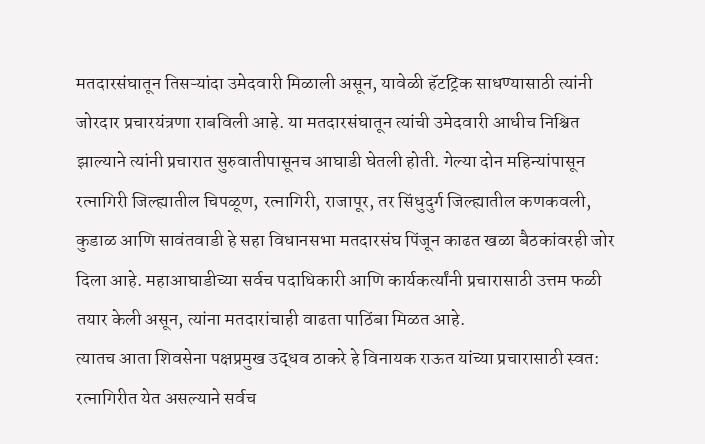मतदारसंघातून तिसऱ्यांदा उमेदवारी मिळाली असून, यावेळी हॅटट्रिक साधण्यासाठी त्यांनी जोरदार प्रचारयंत्रणा राबविली आहे. या मतदारसंघातून त्यांची उमेदवारी आधीच निश्चित झाल्याने त्यांनी प्रचारात सुरुवातीपासूनच आघाडी घेतली होती. गेल्या दोन महिन्यांपासून रत्‍नागिरी जिल्ह्यातील चिपळूण, रत्‍नागिरी, राजापूर, तर सिंधुदुर्ग जिल्ह्यातील कणकवली, कुडाळ आणि सावंतवाडी हे सहा विधानसभा मतदारसंघ पिंजून काढत खळा बैठकांवरही जोर दिला आहे. महाआघाडीच्या सर्वच पदाधिकारी आणि कार्यकर्त्यांनी प्रचारासाठी उत्तम फळी तयार केली असून, त्यांना मतदारांचाही वाढता पाठिंबा मिळत आहे.
त्यातच आता शिवसेना पक्षप्रमुख उद्धव ठाकरे हे विनायक राऊत यांच्या प्रचारासाठी स्वत: रत्नागिरीत येत असल्याने सर्वच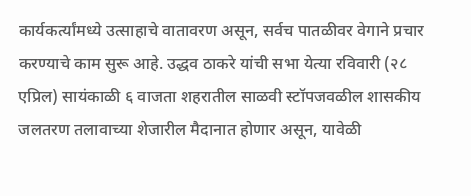कार्यकर्त्यांमध्ये उत्साहाचे वातावरण असून, सर्वच पातळीवर वेगाने प्रचार करण्याचे काम सुरू आहे. उद्धव ठाकरे यांची सभा येत्या रविवारी (२८ एप्रिल) सायंकाळी ६ वाजता शहरातील साळवी स्टॉपजवळील शासकीय जलतरण तलावाच्या शेजारील मैदानात होणार असून, यावेळी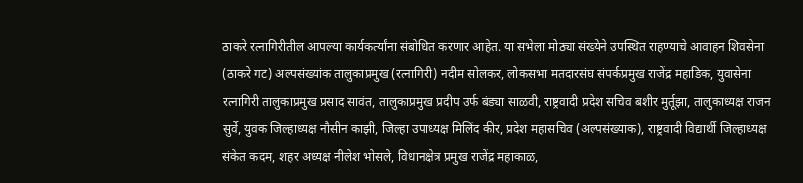ठाकरे रत्नागिरीतील आपल्या कार्यकर्त्यांना संबोधित करणार आहेत. या सभेला मोठ्या संख्येने उपस्थित राहण्याचे आवाहन शिवसेना (ठाकरे गट) अल्पसंख्यांक तालुकाप्रमुख (रत्नागिरी) नदीम सोलकर, लोकसभा मतदारसंघ संपर्कप्रमुख राजेंद्र महाडिक, युवासेना रत्नागिरी तालुकाप्रमुख प्रसाद सावंत, तालुकाप्रमुख प्रदीप उर्फ बंड्या साळवी, राष्ट्रवादी प्रदेश सचिव बशीर मुर्तूझा, तालुकाध्यक्ष राजन सुर्वे, युवक जिल्हाध्यक्ष नौसीन काझी, जिल्हा उपाध्यक्ष मिलिंद कीर, प्रदेश महासचिव (अल्पसंख्याक), राष्ट्रवादी विद्यार्थी जिल्हाध्यक्ष संकेत कदम, शहर अध्यक्ष नीलेश भोसले, विधानक्षेत्र प्रमुख राजेंद्र महाकाळ,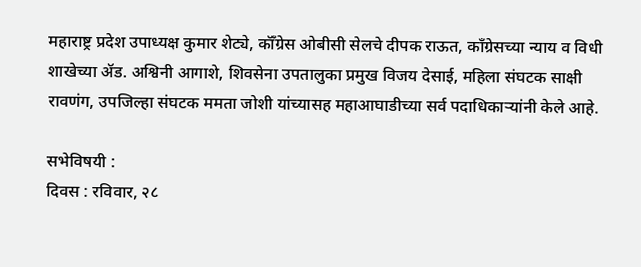महाराष्ट्र प्रदेश उपाध्यक्ष कुमार शेट्ये, कॉँग्रेस ओबीसी सेलचे दीपक राऊत, काँग्रेसच्या न्याय व विधी शाखेच्या ॲड. अश्विनी आगाशे, शिवसेना उपतालुका प्रमुख विजय देसाई, महिला संघटक साक्षी रावणंग, उपजिल्हा संघटक ममता जोशी यांच्यासह महाआघाडीच्या सर्व पदाधिकाऱ्यांनी केले आहे.

सभेविषयी :
दिवस : रविवार, २८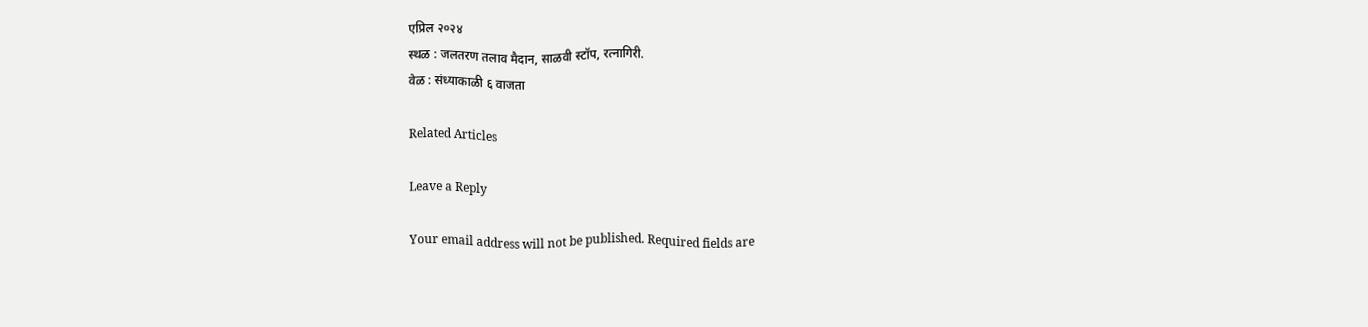एप्रिल २०२४
स्थळ : जलतरण तलाव मैदान, साळवी स्टॉप, रत्नागिरी.
वेळ : संध्याकाळी ६ वाजता

Related Articles

Leave a Reply

Your email address will not be published. Required fields are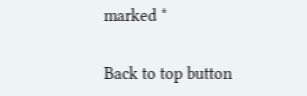marked *

Back to top button